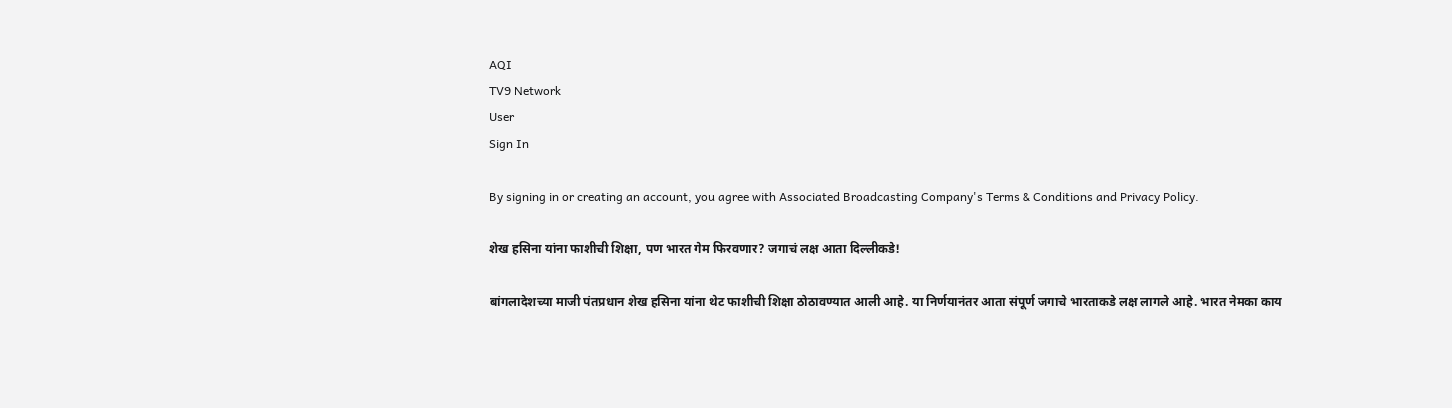AQI
TV9 Network
User
Sign In

By signing in or creating an account, you agree with Associated Broadcasting Company's Terms & Conditions and Privacy Policy.

शेख हसिना यांना फाशीची शिक्षा, पण भारत गेम फिरवणार? जगाचं लक्ष आता दिल्लीकडे!

बांगलादेशच्या माजी पंतप्रधान शेख हसिना यांना थेट फाशीची शिक्षा ठोठावण्यात आली आहे. या निर्णयानंतर आता संपूर्ण जगाचे भारताकडे लक्ष लागले आहे. भारत नेमका काय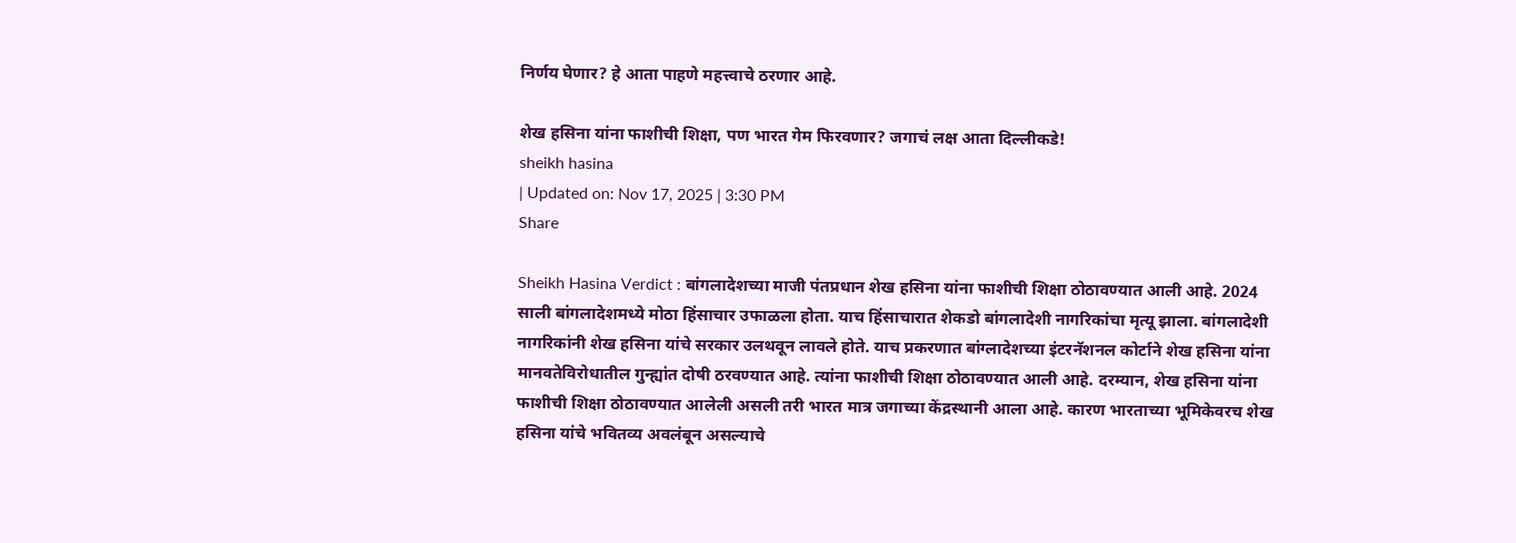निर्णय घेणार? हे आता पाहणे महत्त्वाचे ठरणार आहे.

शेख हसिना यांना फाशीची शिक्षा, पण भारत गेम फिरवणार? जगाचं लक्ष आता दिल्लीकडे!
sheikh hasina
| Updated on: Nov 17, 2025 | 3:30 PM
Share

Sheikh Hasina Verdict : बांगलादेशच्या माजी पंतप्रधान शेख हसिना यांना फाशीची शिक्षा ठोठावण्यात आली आहे. 2024 साली बांगलादेशमध्ये मोठा हिंसाचार उफाळला होता. याच हिंसाचारात शेकडो बांगलादेशी नागरिकांचा मृत्यू झाला. बांगलादेशी नागरिकांनी शेख हसिना यांचे सरकार उलथवून लावले होते. याच प्रकरणात बांग्लादेशच्या इंटरनॅशनल कोर्टाने शेख हसिना यांना मानवतेविरोधातील गुन्ह्यांत दोषी ठरवण्यात आहे. त्यांना फाशीची शिक्षा ठोठावण्यात आली आहे. दरम्यान, शेख हसिना यांना फाशीची शिक्षा ठोठावण्यात आलेली असली तरी भारत मात्र जगाच्या केंद्रस्थानी आला आहे. कारण भारताच्या भूमिकेवरच शेख हसिना यांचे भवितव्य अवलंबून असल्याचे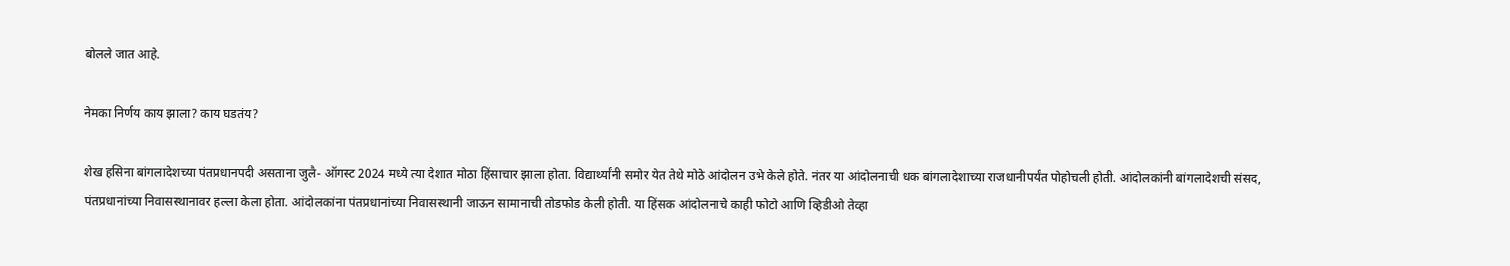बोलले जात आहे.

नेमका निर्णय काय झाला? काय घडतंय?

शेख हसिना बांगलादेशच्या पंतप्रधानपदी असताना जुलै- ऑगस्ट 2024 मध्ये त्या देशात मोठा हिंसाचार झाला होता. विद्यार्थ्यांनी समोर येत तेथे मोठे आंदोलन उभे केले होते. नंतर या आंदोलनाची धक बांगलादेशाच्या राजधानीपर्यंत पोहोचली होती. आंदोलकांनी बांगलादेशची संसद, पंतप्रधानांच्या निवासस्थानावर हल्ला केला होता. आंदोलकांना पंतप्रधानांच्या निवासस्थानी जाऊन सामानाची तोडफोड केली होती. या हिंसक आंदोलनाचे काही फोटो आणि व्हिडीओ तेव्हा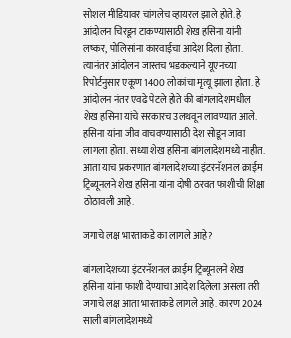सोशल मीडियावर चांगलेच व्हायरल झाले होते. हे आंदोलन चिरडून टाकण्यासाठी शेख हसिना यांनी लष्कर, पोलिसांना कारवाईचा आदेश दिला होता. त्यानंतर आंदोलन जास्तच भडकल्याने यूएनच्या रिपोर्टनुसार एकूण 1400 लोकांचा मृत्यू झाला होता. हे आंदोलन नंतर एवढे पेटले होते की बांगलादेशमधील शेख हसिना यांचे सरकारच उलथवून लावण्यात आले. हसिना यांना जीव वाचवण्यासाठी देश सोडून जावा लागला होता. सध्या शेख हसिना बांगलादेशमध्ये नाहीत. आता याच प्रकरणात बांगलादेशच्या इंटरनॅशनल क्राईम ट्रिब्यूनलने शेख हसिना यांना दोषी ठरवत फाशीची शिक्षा ठोठावली आहे.

जगाचे लक्ष भारताकडे का लागले आहे?

बांगलादेशच्या इंटरनॅशनल क्राईम ट्रिब्यूनलने शेख हसिना यांना फाशी देण्याचा आदेश दिलेला असला तरी जगाचे लक्ष आता भारताकडे लागले आहे. कारण 2024 साली बांगलादेशमध्ये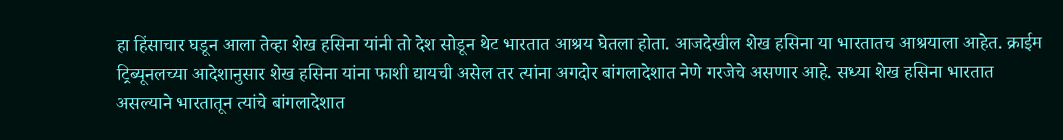हा हिंसाचार घडून आला तेव्हा शेख हसिना यांनी तो देश सोडून थेट भारतात आश्रय घेतला होता. आजदेखील शेख हसिना या भारतातच आश्रयाला आहेत. क्राईम ट्रिब्यूनलच्या आदेशानुसार शेख हसिना यांना फाशी द्यायची असेल तर त्यांना अगदोर बांगलादेशात नेणे गरजेचे असणार आहे. सध्या शेख हसिना भारतात असल्याने भारतातून त्यांचे बांगलादेशात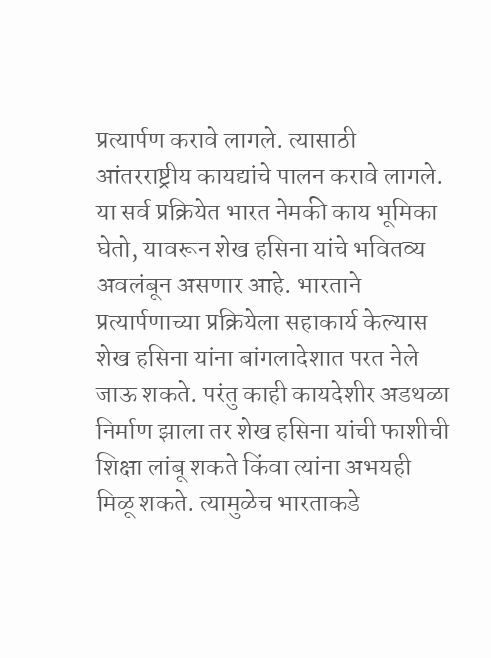प्रत्यार्पण करावे लागले. त्यासाठी आंतरराष्ट्रीय कायद्यांचे पालन करावे लागले. या सर्व प्रक्रियेत भारत नेमकी काय भूमिका घेतो, यावरून शेख हसिना यांचे भवितव्य अवलंबून असणार आहे. भारताने प्रत्यार्पणाच्या प्रक्रियेला सहाकार्य केल्यास शेख हसिना यांना बांगलादेशात परत नेले जाऊ शकते. परंतु काही कायदेशीर अडथळा निर्माण झाला तर शेख हसिना यांची फाशीची शिक्षा लांबू शकते किंवा त्यांना अभयही मिळू शकते. त्यामुळेच भारताकडे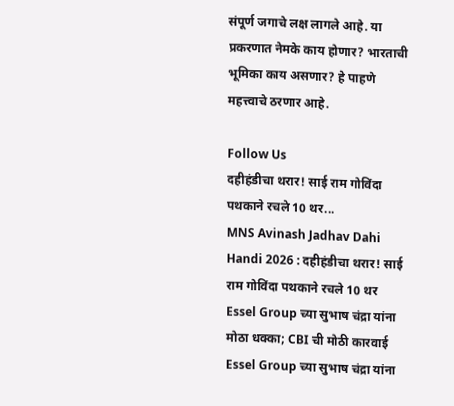संपूर्ण जगाचे लक्ष लागले आहे. या प्रकरणात नेमके काय होणार? भारताची भूमिका काय असणार? हे पाहणे महत्त्वाचे ठरणार आहे.

Follow Us
दहीहंडीचा थरार! साई राम गोविंदा पथकाने रचले 10 थर...
MNS Avinash Jadhav Dahi Handi 2026 : दहीहंडीचा थरार! साई राम गोविंदा पथकाने रचले 10 थर
Essel Group च्या सुभाष चंद्रा यांना मोठा धक्का; CBI ची मोठी कारवाई
Essel Group च्या सुभाष चंद्रा यांना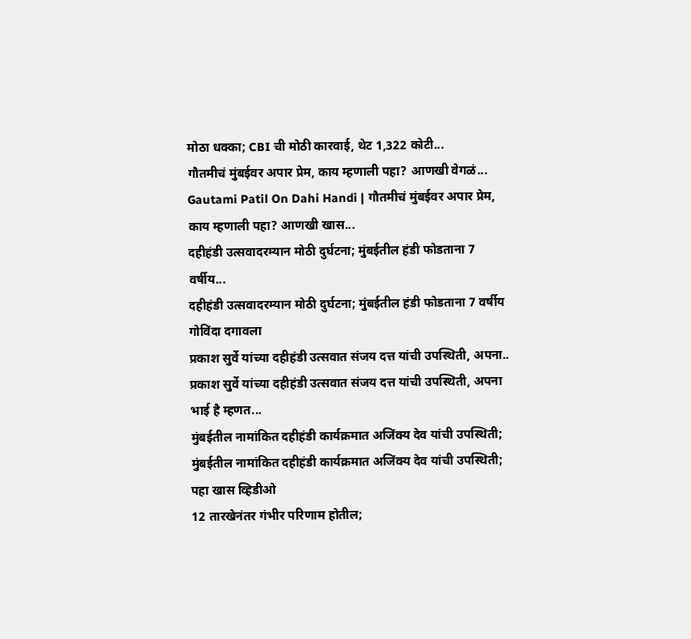मोठा धक्का; CBI ची मोठी कारवाई, थेट 1,322 कोटी...
गौतमीचं मुंबईवर अपार प्रेम, काय म्हणाली पहा? आणखी वेगळं...
Gautami Patil On Dahi Handi | गौतमीचं मुंबईवर अपार प्रेम, काय म्हणाली पहा? आणखी खास...
दहीहंडी उत्सवादरम्यान मोठी दुर्घटना; मुंबईतील हंडी फोडताना 7 वर्षीय...
दहीहंडी उत्सवादरम्यान मोठी दुर्घटना; मुंबईतील हंडी फोडताना 7 वर्षीय गोविंदा दगावला
प्रकाश सुर्वे यांच्या दहीहंडी उत्सवात संजय दत्त यांची उपस्थिती, अपना..
प्रकाश सुर्वे यांच्या दहीहंडी उत्सवात संजय दत्त यांची उपस्थिती, अपना भाई है म्हणत...
मुंबईतील नामांकित दहीहंडी कार्यक्रमात अजिंक्य देव यांची उपस्थिती;
मुंबईतील नामांकित दहीहंडी कार्यक्रमात अजिंक्य देव यांची उपस्थिती; पहा खास व्हिडीओ
12 तारखेनंतर गंभीर परिणाम होतील;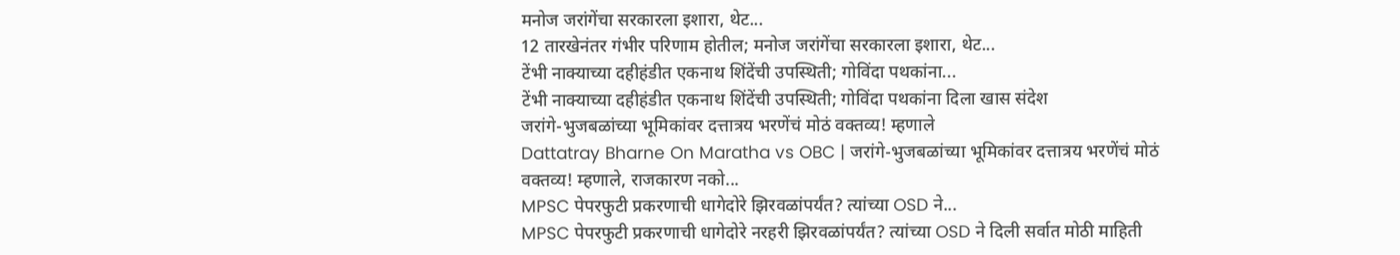मनोज जरांगेंचा सरकारला इशारा, थेट...
12 तारखेनंतर गंभीर परिणाम होतील; मनोज जरांगेंचा सरकारला इशारा, थेट...
टेंभी नाक्याच्या दहीहंडीत एकनाथ शिंदेंची उपस्थिती; गोविंदा पथकांना...
टेंभी नाक्याच्या दहीहंडीत एकनाथ शिंदेंची उपस्थिती; गोविंदा पथकांना दिला खास संदेश
जरांगे-भुजबळांच्या भूमिकांवर दत्तात्रय भरणेंचं मोठं वक्तव्य! म्हणाले
Dattatray Bharne On Maratha vs OBC | जरांगे-भुजबळांच्या भूमिकांवर दत्तात्रय भरणेंचं मोठं वक्तव्य! म्हणाले, राजकारण नको...
MPSC पेपरफुटी प्रकरणाची धागेदोरे झिरवळांपर्यंत? त्यांच्या OSD ने...
MPSC पेपरफुटी प्रकरणाची धागेदोरे नरहरी झिरवळांपर्यंत? त्यांच्या OSD ने दिली सर्वात मोठी माहिती